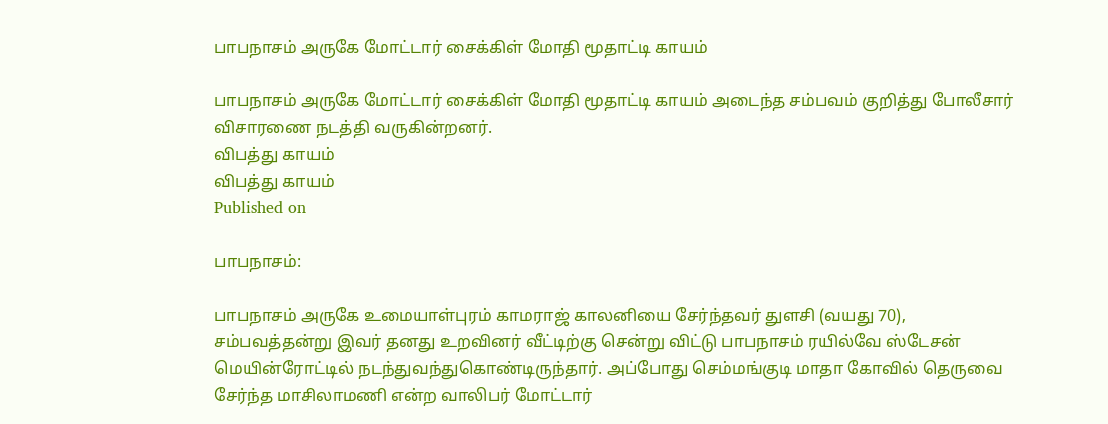பாபநாசம் அருகே மோட்டார் சைக்கிள் மோதி மூதாட்டி காயம்

பாபநாசம் அருகே மோட்டார் சைக்கிள் மோதி மூதாட்டி காயம் அடைந்த சம்பவம் குறித்து போலீசார் விசாரணை நடத்தி வருகின்றனர்.
விபத்து காயம்
விபத்து காயம்
Published on

பாபநாசம்:

பாபநாசம் அருகே உமையாள்புரம் காமராஜ் காலனியை சேர்ந்தவர் துளசி (வயது 70), சம்பவத்தன்று இவர் தனது உறவினர் வீட்டிற்கு சென்று விட்டு பாபநாசம் ரயில்வே ஸ்டேசன் மெயின்ரோட்டில் நடந்துவந்துகொண்டிருந்தார். அப்போது செம்மங்குடி மாதா கோவில் தெருவை சேர்ந்த மாசிலாமணி என்ற வாலிபர் மோட்டார்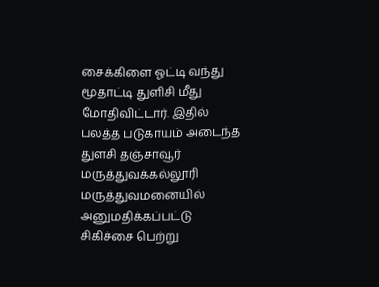சைக்கிளை ஓட்டி வந்து மூதாட்டி துளிசி மீது மோதிவிட்டார். இதில் பலத்த படுகாயம் அடைந்த துளசி தஞ்சாவூர் மருத்துவக்கல்லூரி மருத்துவமனையில் அனுமதிக்கப்பட்டு சிகிச்சை பெற்று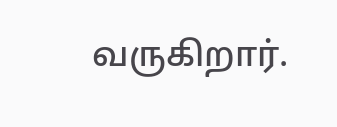வருகிறார்.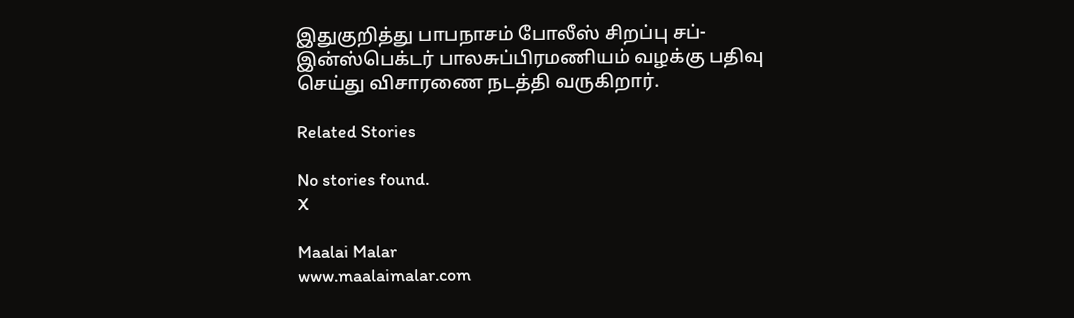இதுகுறித்து பாபநாசம் போலீஸ் சிறப்பு சப்-இன்ஸ்பெக்டர் பாலசுப்பிரமணியம் வழக்கு பதிவு செய்து விசாரணை நடத்தி வருகிறார்.

Related Stories

No stories found.
X

Maalai Malar
www.maalaimalar.com